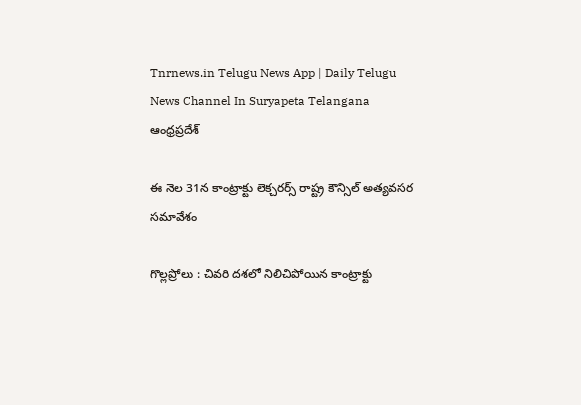Tnrnews.in Telugu News App | Daily Telugu News Channel In Suryapeta Telangana
ఆంధ్రప్రదేశ్

ఈ నెల 31న కాంట్రాక్టు లెక్చరర్స్ రాష్ట్ర కౌన్సిల్ అత్యవసర సమావేశం

గొల్లప్రోలు : చివరి దశలో నిలిచిపోయిన కాంట్రాక్టు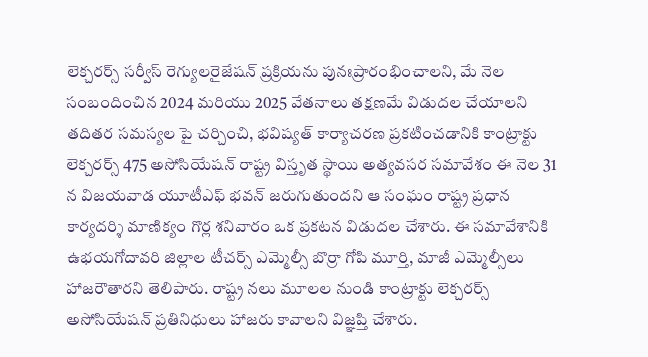లెక్చరర్స్ సర్వీస్ రెగ్యులరైజేషన్ ప్రక్రియను పునఃప్రారంభించాలని, మే నెల సంబందించిన 2024 మరియు 2025 వేతనాలు తక్షణమే విడుదల చేయాలని తదితర సమస్యల పై చర్చించి, భవిష్యత్ కార్యాచరణ ప్రకటించడానికి కాంట్రాక్టు లెక్చరర్స్ 475 అసోసియేషన్ రాష్ట్ర విస్తృత స్థాయి అత్యవసర సమావేశం ఈ నెల 31 న విజయవాడ యూటీఎఫ్ భవన్ జరుగుతుందని ఆ సంఘం రాష్ట్ర ప్రధాన కార్యదర్శి మాణిక్యం గొర్ల శనివారం ఒక ప్రకటన విడుదల చేశారు. ఈ సమావేశానికి ఉభయగోదావరి జిల్లాల టీచర్స్ ఎమ్మెల్సీ బొర్రా గోపి మూర్తి, మాజీ ఎమ్మెల్సీలు హాజరౌతారని తెలిపారు. రాష్ట్ర నలు మూలల నుండి కాంట్రాక్టు లెక్చరర్స్ అసోసియేషన్ ప్రతినిధులు హాజరు కావాలని విజ్ఞప్తి చేశారు.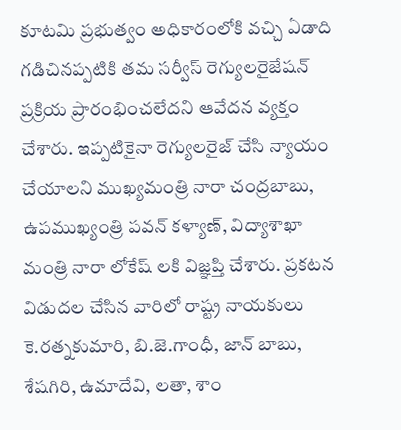కూటమి ప్రభుత్వం అధికారంలోకి వచ్చి ఏడాది గడిచినప్పటికి తమ సర్వీస్ రెగ్యులరైజేషన్ ప్రక్రియ ప్రారంభించలేదని ఆవేదన వ్యక్తం చేశారు. ఇప్పటికైనా రెగ్యులరైజ్ చేసి న్యాయం చేయాలని ముఖ్యమంత్రి నారా చంద్రబాబు, ఉపముఖ్యంత్రి పవన్ కళ్యాణ్, విద్యాశాఖా మంత్రి నారా లోకేష్ లకి విజ్ఞప్తి చేశారు. ప్రకటన విడుదల చేసిన వారిలో రాష్ట్ర నాయకులు కె.రత్నకుమారి, బి.జె.గాంధీ, జాన్ బాబు, శేషగిరి, ఉమాదేవి, లతా, శాం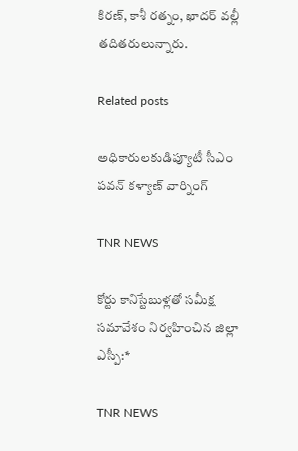కిరణ్, కాశీ రత్నం, ఖాదర్ వల్లీ తదితరులున్నారు.

Related posts

అధికారులకుడిప్యూటీ సీఎం పవన్ కళ్యాణ్ వార్నింగ్

TNR NEWS

కోర్టు కానిస్టేబుళ్లతో సమీక్ష సమావేశం నిర్వహించిన జిల్లా ఎస్పీ:*

TNR NEWS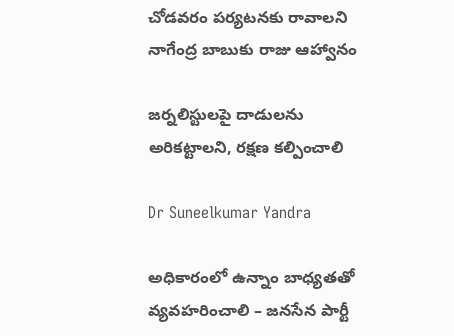చోడవరం పర్యటనకు రావాలని నాగేంద్ర బాబుకు రాజు ఆహ్వానం

జర్నలిస్టులపై దాడులను అరికట్టాలని, రక్షణ కల్పించాలి

Dr Suneelkumar Yandra

అధికారంలో ఉన్నాం బాధ్యతతో వ్యవహరించాలి – జనసేన పార్టీ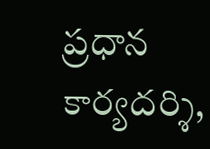ప్రధాన కార్యదర్శి,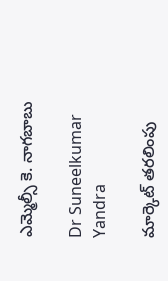ఎమ్మెల్సీ కె. నాగబాబు

Dr Suneelkumar Yandra

మార్కెట్ తరలింపు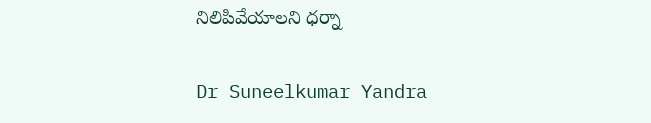నిలిపివేయాలని ధర్నా

Dr Suneelkumar Yandra